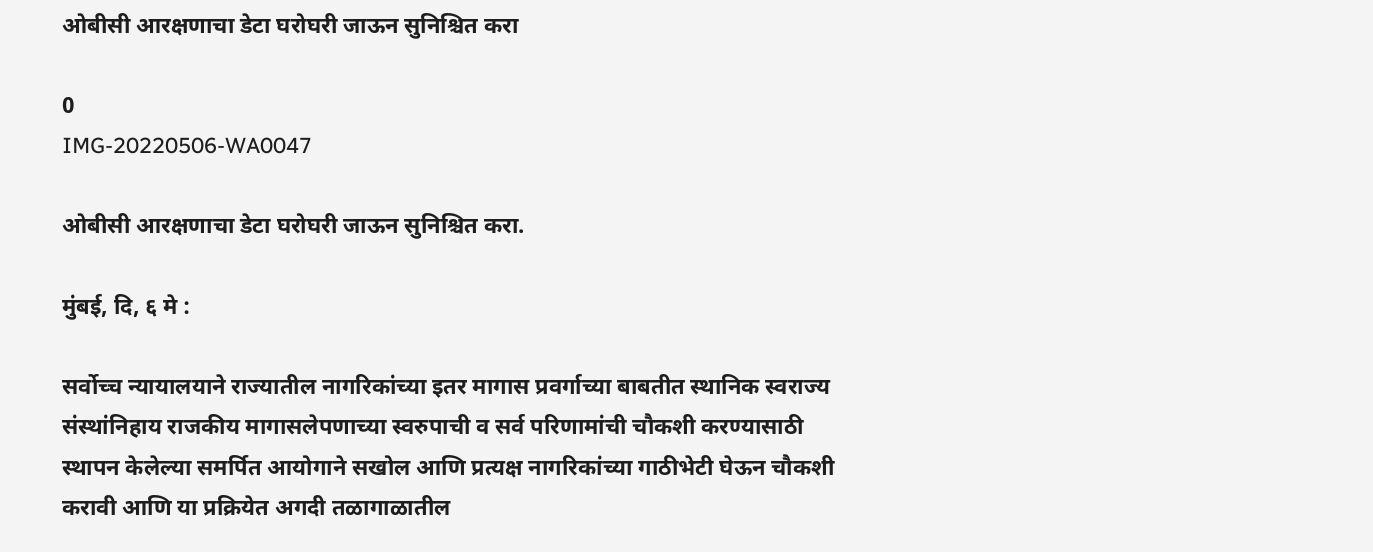ओबीसी आरक्षणाचा डेटा घरोघरी जाऊन सुनिश्चित करा

0
IMG-20220506-WA0047

ओबीसी आरक्षणाचा डेटा घरोघरी जाऊन सुनिश्चित करा.

मुंबई, दि, ६ मे :

सर्वोच्च न्यायालयाने राज्यातील नागरिकांच्या इतर मागास प्रवर्गाच्या बाबतीत स्थानिक स्वराज्य संस्थांनिहाय राजकीय मागासलेपणाच्या स्वरुपाची व सर्व परिणामांची चौकशी करण्यासाठी स्थापन केलेल्या समर्पित आयोगाने सखोल आणि प्रत्यक्ष नागरिकांच्या गाठीभेटी घेऊन चौकशी करावी आणि या प्रक्रियेत अगदी तळागाळातील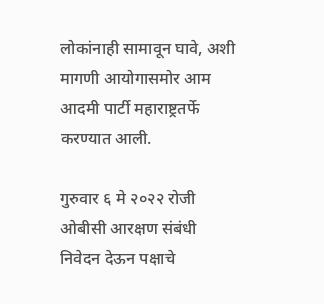लोकांनाही सामावून घावे, अशी मागणी आयोगासमोर आम आदमी पार्टी महाराष्ट्रतर्फे करण्यात आली.

गुरुवार ६ मे २०२२ रोजी ओबीसी आरक्षण संबंधी निवेदन देऊन पक्षाचे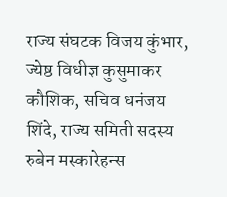राज्य संघटक विजय कुंभार, ज्येष्ठ विधीज्ञ कुसुमाकर कौशिक, सचिव धनंजय शिंदे, राज्य समिती सदस्य रुबेन मस्कारेहन्स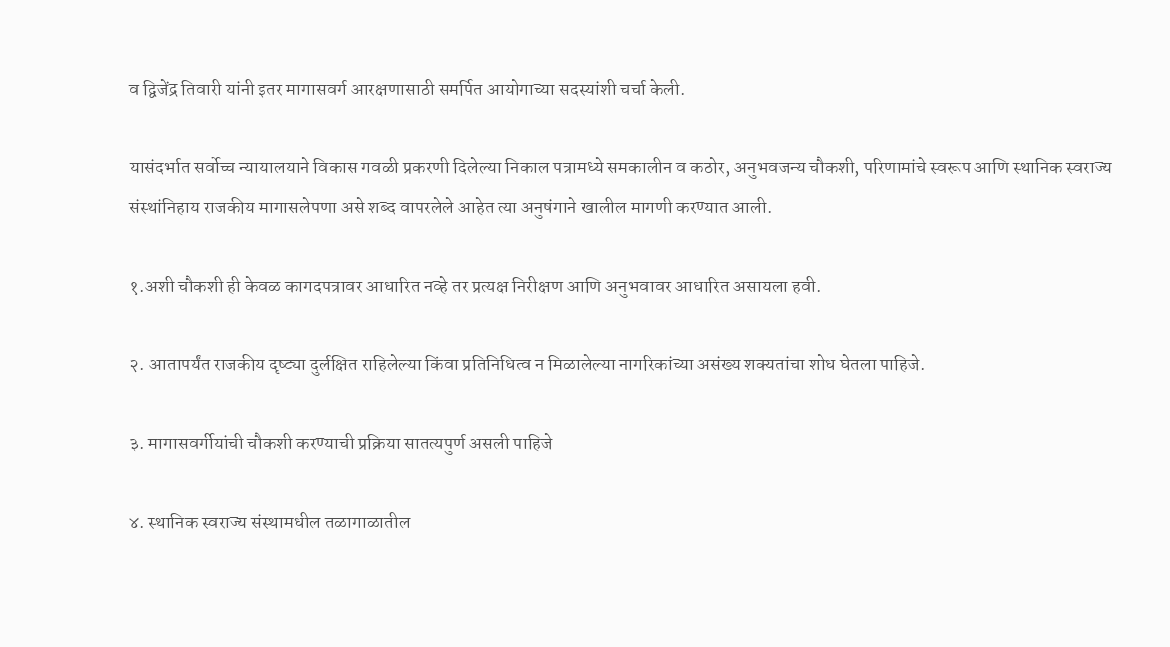व द्विजेंद्र तिवारी यांनी इतर मागासवर्ग आरक्षणासाठी समर्पित आयोगाच्या सदस्यांशी चर्चा केली.

यासंदर्भात सर्वोच्च न्यायालयाने विकास गवळी प्रकरणी दिलेल्या निकाल पत्रामध्ये समकालीन व कठोर, अनुभवजन्य चौकशी, परिणामांचे स्वरूप आणि स्थानिक स्वराज्य संस्थांनिहाय राजकीय मागासलेपणा असे शब्द वापरलेले आहेत त्या अनुषंगाने खालील मागणी करण्यात आली.

१.अशी चौकशी ही केवळ कागदपत्रावर आधारित नव्हे तर प्रत्यक्ष निरीक्षण आणि अनुभवावर आधारित असायला हवी.

२. आतापर्यंत राजकीय दृष्ट्या दुर्लक्षित राहिलेल्या किंवा प्रतिनिधित्व न मिळालेल्या नागरिकांच्या असंख्य शक्यतांचा शोध घेतला पाहिजे.

३. मागासवर्गीयांची चौकशी करण्याची प्रक्रिया सातत्यपुर्ण असली पाहिजे

४. स्थानिक स्वराज्य संस्थामधील तळागाळातील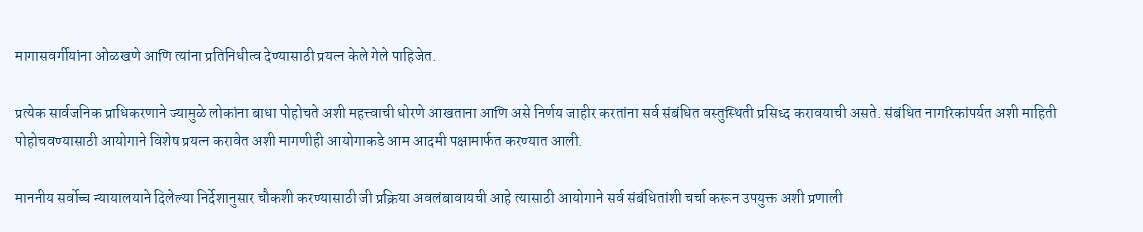मागासवर्गीयांना ओळखणे आणि त्यांना प्रतिनिधीत्व देण्यासाठी प्रयत्न केले गेले पाहिजेत.

प्रत्येक सार्वजनिक प्राधिकरणाने ज्यामुळे लोकांना बाधा पोहोचते अशी महत्त्वाची धोरणे आखताना आणि असे निर्णय जाहीर करतांना सर्व संबंधित वस्तुस्थिती प्रसिध्द करावयाची असते. संबंधित नागरिकांपर्यत अशी माहिती पोहोचवण्यासाठी आयोगाने विशेष प्रयत्न करावेत अशी मागणीही आयोगाकडे आम आदमी पक्षामार्फत करण्यात आली.

माननीय सर्वोच्च न्यायालयाने दिलेल्या निर्देशानुसार चौकशी करण्यासाठी जी प्रक्रिया अवलंबावायची आहे त्यासाठी आयोगाने सर्व संबंधितांशी चर्चा करून उपयुक्त अशी प्रणाली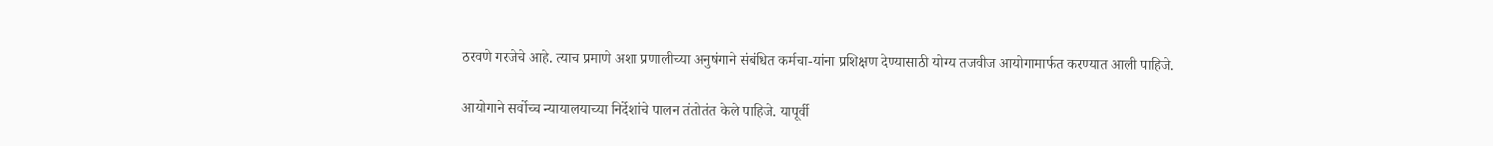ठरवणे गरजेचे आहे. त्याच प्रमाणे अशा प्रणालीच्या अनुषंगाने संबंधित कर्मचा-यांना प्रशिक्षण देण्यासाठी योग्य तजवीज आयोगामार्फत करण्यात आली पाहिजे.

आयोगाने सर्वोच्च न्यायालयाच्या निर्देशांचे पालन तंतोतंत केले पाहिजे. यापूर्वी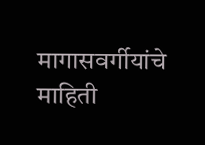मागासवर्गीयांचे माहिती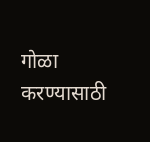गोळा करण्यासाठी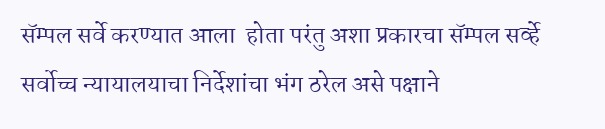सॅम्पल सर्वे करण्यात आला  होता परंतु अशा प्रकारचा सॅम्पल सर्व्हे सर्वोच्च न्यायालयाचा निर्देशांचा भंग ठरेल असे पक्षाने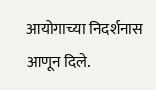आयोगाच्या निदर्शनास आणून दिले.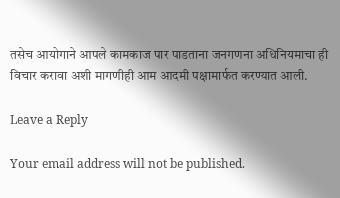तसेच आयोगाने आपले कामकाज पार पाडताना जनगणना अधिनियमाचा ही विचार करावा अशी मागणीही आम आदमी पक्षामार्फत करण्यात आली.

Leave a Reply

Your email address will not be published.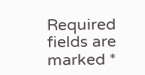Required fields are marked *